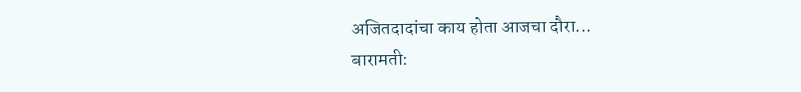अजितदादांचा काय होता आजचा दौरा...
बारामती: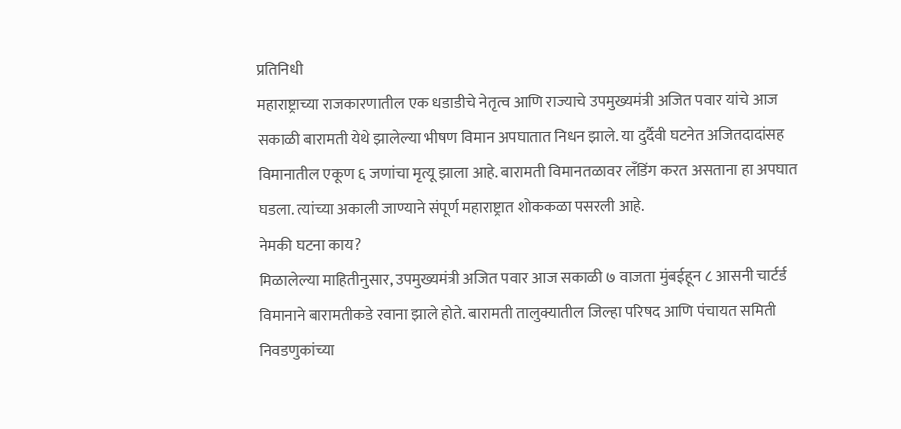प्रतिनिधी
महाराष्ट्राच्या राजकारणातील एक धडाडीचे नेतृत्व आणि राज्याचे उपमुख्यमंत्री अजित पवार यांचे आज सकाळी बारामती येथे झालेल्या भीषण विमान अपघातात निधन झाले. या दुर्दैवी घटनेत अजितदादांसह विमानातील एकूण ६ जणांचा मृत्यू झाला आहे. बारामती विमानतळावर लँडिंग करत असताना हा अपघात घडला. त्यांच्या अकाली जाण्याने संपूर्ण महाराष्ट्रात शोककळा पसरली आहे.
नेमकी घटना काय?
मिळालेल्या माहितीनुसार, उपमुख्यमंत्री अजित पवार आज सकाळी ७ वाजता मुंबईहून ८ आसनी चार्टर्ड विमानाने बारामतीकडे रवाना झाले होते. बारामती तालुक्यातील जिल्हा परिषद आणि पंचायत समिती निवडणुकांच्या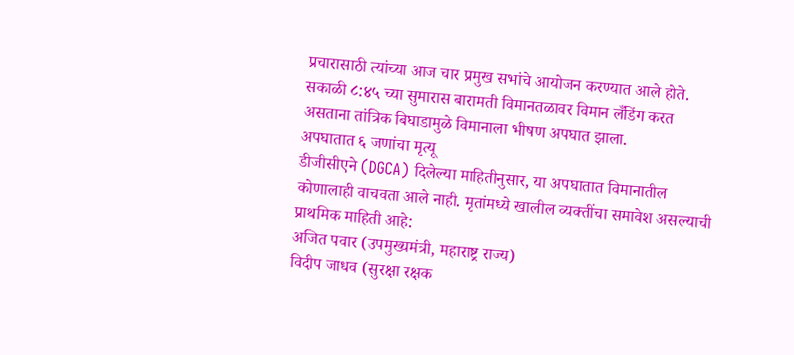प्रचारासाठी त्यांच्या आज चार प्रमुख सभांचे आयोजन करण्यात आले होते. सकाळी ८:४५ च्या सुमारास बारामती विमानतळावर विमान लँडिंग करत असताना तांत्रिक बिघाडामुळे विमानाला भीषण अपघात झाला.
अपघातात ६ जणांचा मृत्यू
डीजीसीएने (DGCA) दिलेल्या माहितीनुसार, या अपघातात विमानातील कोणालाही वाचवता आले नाही. मृतांमध्ये खालील व्यक्तींचा समावेश असल्याची प्राथमिक माहिती आहे:
अजित पवार (उपमुख्यमंत्री, महाराष्ट्र राज्य)
विदीप जाधव (सुरक्षा रक्षक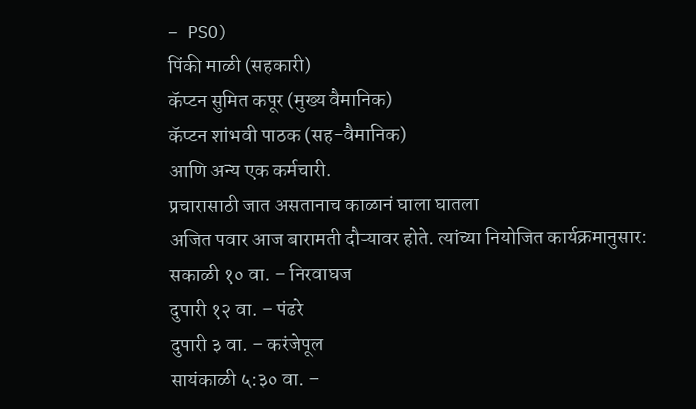– PSO)
पिंकी माळी (सहकारी)
कॅप्टन सुमित कपूर (मुख्य वैमानिक)
कॅप्टन शांभवी पाठक (सह-वैमानिक)
आणि अन्य एक कर्मचारी.
प्रचारासाठी जात असतानाच काळानं घाला घातला
अजित पवार आज बारामती दौऱ्यावर होते. त्यांच्या नियोजित कार्यक्रमानुसार:
सकाळी १० वा. – निरवाघज
दुपारी १२ वा. – पंढरे
दुपारी ३ वा. – करंजेपूल
सायंकाळी ५:३० वा. –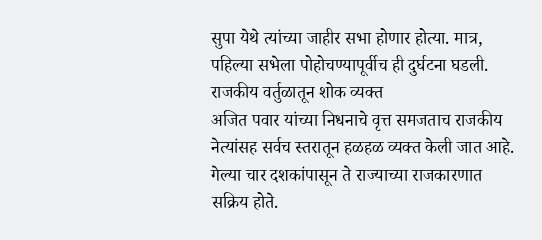सुपा येथे त्यांच्या जाहीर सभा होणार होत्या. मात्र, पहिल्या सभेला पोहोचण्यापूर्वीच ही दुर्घटना घडली.
राजकीय वर्तुळातून शोक व्यक्त
अजित पवार यांच्या निधनाचे वृत्त समजताच राजकीय नेत्यांसह सर्वच स्तरातून हळहळ व्यक्त केली जात आहे. गेल्या चार दशकांपासून ते राज्याच्या राजकारणात सक्रिय होते.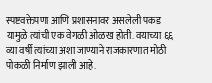स्पष्टवक्तेपणा आणि प्रशासनावर असलेली पकड यामुळे त्यांची एक वेगळी ओळख होती. वयाच्या ६६ व्या वर्षी त्यांच्या अशा जाण्याने राजकारणात मोठी पोकळी निर्माण झाली आहे.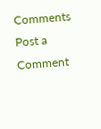Comments
Post a Comment